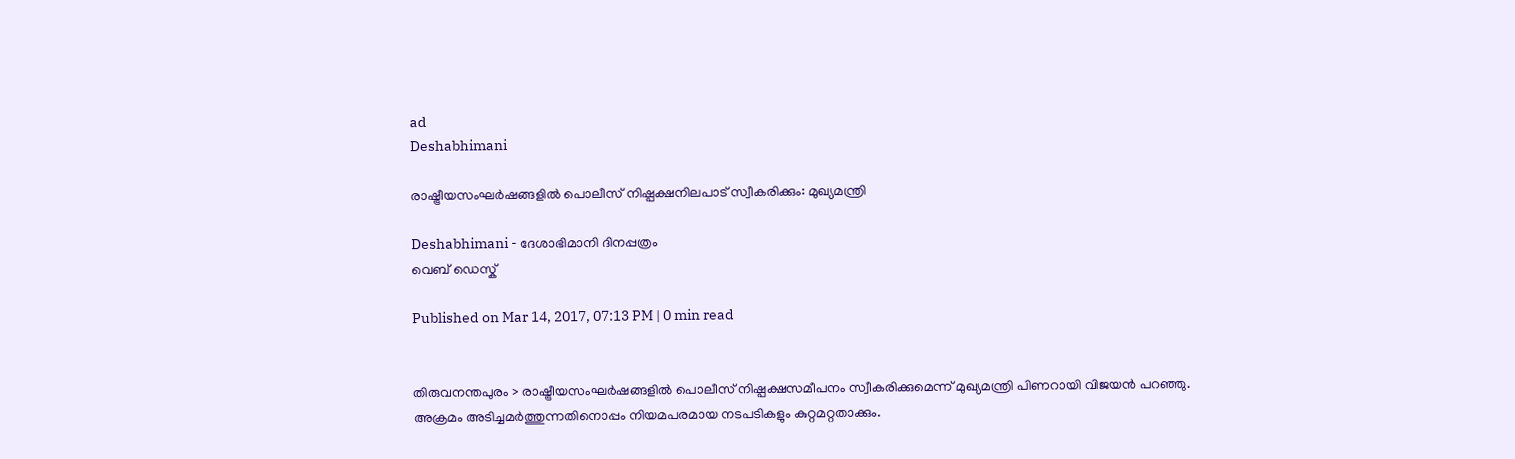ad
Deshabhimani

രാഷ്ട്രീയസംഘര്‍ഷങ്ങളില്‍ പൊലീസ് നിഷ്പക്ഷനിലപാട് സ്വീകരിക്കും: മുഖ്യമന്ത്രി

Deshabhimani - ദേശാഭിമാനി ദിനപ്പത്രം
വെബ് ഡെസ്ക്

Published on Mar 14, 2017, 07:13 PM | 0 min read


തിരുവനന്തപുരം > രാഷ്ട്രീയസംഘര്‍ഷങ്ങളില്‍ പൊലീസ് നിഷ്പക്ഷസമീപനം സ്വീകരിക്കുമെന്ന് മുഖ്യമന്ത്രി പിണറായി വിജയന്‍ പറഞ്ഞു. അക്രമം അടിച്ചമര്‍ത്തുന്നതിനൊപ്പം നിയമപരമായ നടപടികളും കുറ്റമറ്റതാക്കും.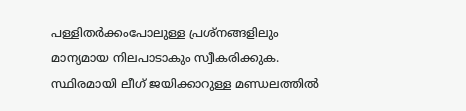പള്ളിതര്‍ക്കംപോലുള്ള പ്രശ്നങ്ങളിലും മാന്യമായ നിലപാടാകും സ്വീകരിക്കുക. സ്ഥിരമായി ലീഗ് ജയിക്കാറുള്ള മണ്ഡലത്തില്‍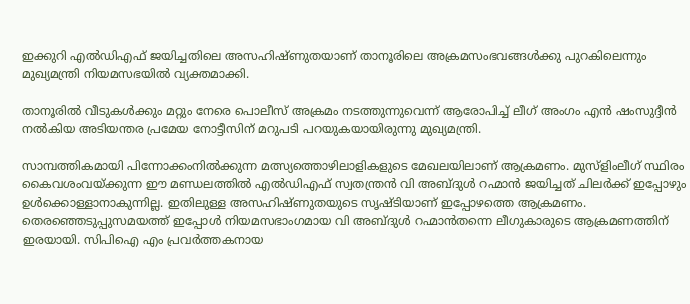ഇക്കുറി എല്‍ഡിഎഫ് ജയിച്ചതിലെ അസഹിഷ്ണുതയാണ് താനൂരിലെ അക്രമസംഭവങ്ങള്‍ക്കു പുറകിലെന്നും മുഖ്യമന്ത്രി നിയമസഭയില്‍ വ്യക്തമാക്കി.

താനൂരില്‍ വീടുകള്‍ക്കും മറ്റും നേരെ പൊലീസ് അക്രമം നടത്തുന്നുവെന്ന് ആരോപിച്ച് ലീഗ് അംഗം എന്‍ ഷംസുദ്ദീന്‍ നല്‍കിയ അടിയന്തര പ്രമേയ നോട്ടീസിന് മറുപടി പറയുകയായിരുന്നു മുഖ്യമന്ത്രി.

സാമ്പത്തികമായി പിന്നോക്കംനില്‍ക്കുന്ന മത്സ്യത്തൊഴിലാളികളുടെ മേഖലയിലാണ് ആക്രമണം. മുസ്ളിംലീഗ് സ്ഥിരം കൈവശംവയ്ക്കുന്ന ഈ മണ്ഡലത്തില്‍ എല്‍ഡിഎഫ് സ്വതന്ത്രന്‍ വി അബ്ദുള്‍ റഹ്മാന്‍ ജയിച്ചത് ചിലര്‍ക്ക് ഇപ്പോഴും ഉള്‍ക്കൊള്ളാനാകുന്നില്ല. ഇതിലുള്ള അസഹിഷ്ണുതയുടെ സൃഷ്ടിയാണ് ഇപ്പോഴത്തെ ആക്രമണം. തെരഞ്ഞെടുപ്പുസമയത്ത് ഇപ്പോള്‍ നിയമസഭാംഗമായ വി അബ്ദുള്‍ റഹ്മാന്‍തന്നെ ലീഗുകാരുടെ ആക്രമണത്തിന് ഇരയായി. സിപിഐ എം പ്രവര്‍ത്തകനായ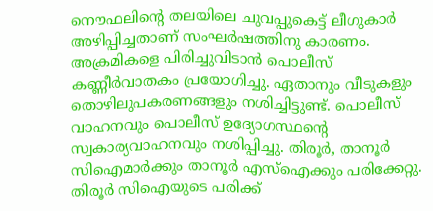നൌഫലിന്റെ തലയിലെ ചുവപ്പുകെട്ട് ലീഗുകാര്‍ അഴിപ്പിച്ചതാണ് സംഘര്‍ഷത്തിനു കാരണം. അക്രമികളെ പിരിച്ചുവിടാന്‍ പൊലീസ് കണ്ണീര്‍വാതകം പ്രയോഗിച്ചു. ഏതാനും വീടുകളും തൊഴിലുപകരണങ്ങളും നശിച്ചിട്ടുണ്ട്. പൊലീസ് വാഹനവും പൊലീസ് ഉദ്യോഗസ്ഥന്റെ സ്വകാര്യവാഹനവും നശിപ്പിച്ചു. തിരൂര്‍, താനൂര്‍ സിഐമാര്‍ക്കും താനൂര്‍ എസ്ഐക്കും പരിക്കേറ്റു. തിരൂര്‍ സിഐയുടെ പരിക്ക്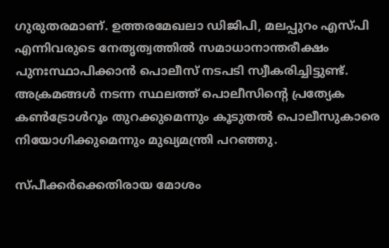ഗുരുതരമാണ്. ഉത്തരമേഖലാ ഡിജിപി, മലപ്പുറം എസ്പി എന്നിവരുടെ നേതൃത്വത്തില്‍ സമാധാനാന്തരീക്ഷം പുനഃസ്ഥാപിക്കാന്‍ പൊലീസ് നടപടി സ്വീകരിച്ചിട്ടുണ്ട്.  അക്രമങ്ങള്‍ നടന്ന സ്ഥലത്ത് പൊലീസിന്റെ പ്രത്യേക കണ്‍ട്രോള്‍റൂം തുറക്കുമെന്നും കൂടുതല്‍ പൊലീസുകാരെ നിയോഗിക്കുമെന്നും മുഖ്യമന്ത്രി പറഞ്ഞു.

സ്പീക്കര്‍ക്കെതിരായ മോശം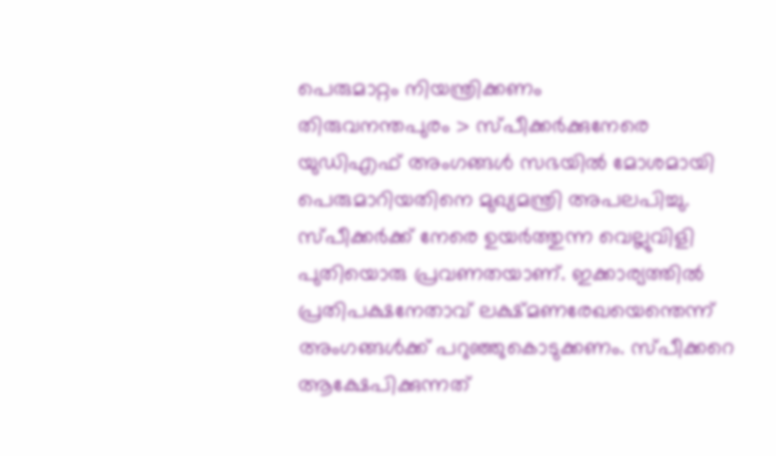പെരുമാറ്റം നിയന്ത്രിക്കണം
തിരുവനന്തപുരം > സ്പീക്കര്‍ക്കുനേരെ യുഡിഎഫ് അംഗങ്ങള്‍ സഭയില്‍ മോശമായി പെരുമാറിയതിനെ മുഖ്യമന്ത്രി അപലപിച്ചു. സ്പീക്കര്‍ക്ക് നേരെ ഉയര്‍ത്തുന്ന വെല്ലുവിളി പുതിയൊരു പ്രവണതയാണ്. ഇക്കാര്യത്തില്‍ പ്രതിപക്ഷനേതാവ് ലക്ഷ്മണരേഖയെന്തെന്ന് അംഗങ്ങള്‍ക്ക് പറുഞ്ഞുകൊടുക്കണം. സ്പീക്കറെ ആക്ഷേപിക്കുന്നത്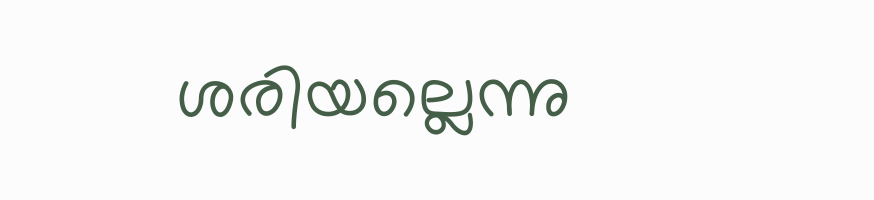ശരിയല്ലെന്നു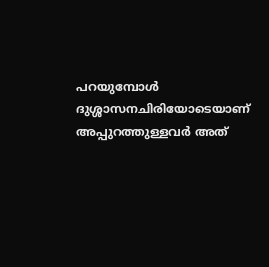പറയുമ്പോള്‍ ദുശ്ശാസനചിരിയോടെയാണ് അപ്പുറത്തുള്ളവര്‍ അത്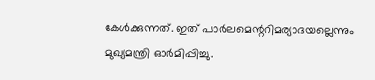കേള്‍ക്കുന്നത്. ഇത് പാര്‍ലമെന്ററിമര്യാദയല്ലെന്നും മുഖ്യമന്ത്രി ഓര്‍മിപ്പിച്ചു.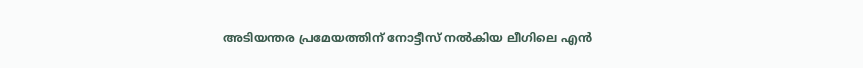അടിയന്തര പ്രമേയത്തിന് നോട്ടീസ് നല്‍കിയ ലീഗിലെ എന്‍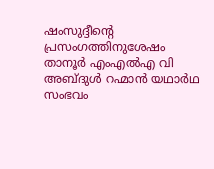ഷംസുദ്ദീന്റെ പ്രസംഗത്തിനുശേഷം താനൂര്‍ എംഎല്‍എ വി അബ്ദുള്‍ റഹ്മാന്‍ യഥാര്‍ഥ സംഭവം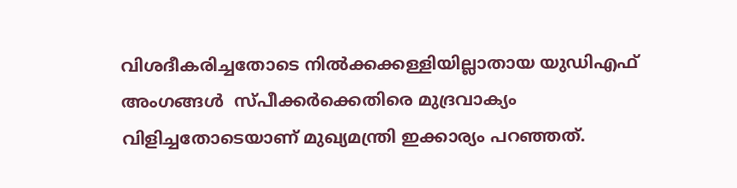വിശദീകരിച്ചതോടെ നില്‍ക്കക്കള്ളിയില്ലാതായ യുഡിഎഫ് അംഗങ്ങള്‍  സ്പീക്കര്‍ക്കെതിരെ മുദ്രവാക്യം വിളിച്ചതോടെയാണ് മുഖ്യമന്ത്രി ഇക്കാര്യം പറഞ്ഞത്.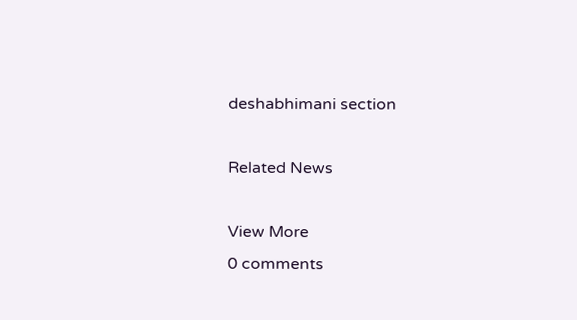deshabhimani section

Related News

View More
0 comments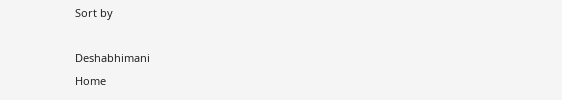Sort by

Deshabhimani
Home